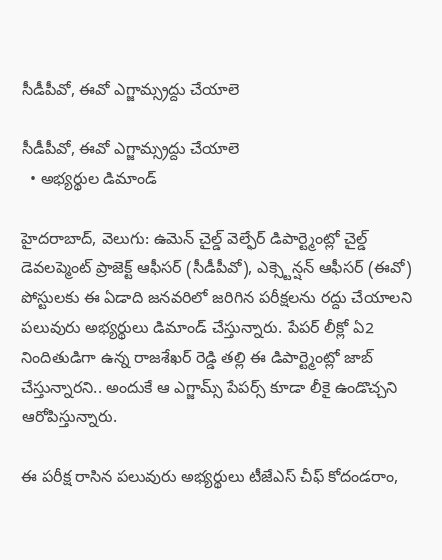సీడీపీవో, ఈవో ఎగ్జామ్స్రద్దు చేయాలె

సీడీపీవో, ఈవో ఎగ్జామ్స్రద్దు చేయాలె
  • అభ్యర్థుల డిమాండ్

హైదరాబాద్, వెలుగు: ఉమెన్ చైల్డ్ వెల్ఫేర్ డిపార్ట్మెంట్లో చైల్డ్ డెవలప్మెంట్ ప్రాజెక్ట్ ఆఫీసర్ (సీడీపీవో), ఎక్స్టెన్షన్ ఆఫీసర్ (ఈవో) పోస్టులకు ఈ ఏడాది జనవరిలో జరిగిన పరీక్షలను రద్దు చేయాలని పలువురు అభ్యర్థులు డిమాండ్ చేస్తున్నారు. పేపర్ లీక్లో ఏ2 నిందితుడిగా ఉన్న రాజశేఖర్ రెడ్డి తల్లి ఈ డిపార్ట్మెంట్లో జాబ్ చేస్తున్నారని.. అందుకే ఆ ఎగ్జామ్స్ పేపర్స్ కూడా లీకై ఉండొచ్చని ఆరోపిస్తున్నారు.

ఈ పరీక్ష రాసిన పలువురు అభ్యర్థులు టీజేఎస్ చీఫ్ కోదండరాం,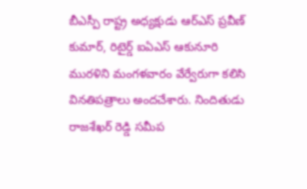బీఎస్పీ రాష్ట్ర అధ్యక్షుడు ఆర్ఎస్ ప్రవీణ్ కుమార్, రిటైర్డ్ ఐఏఎస్ ఆకునూరి మురళిని మంగళవారం వేర్వేరుగా కలిసి వినతిపత్రాలు అందచేశారు. నిందితుడు రాజశేఖర్ రెడ్డి సమీప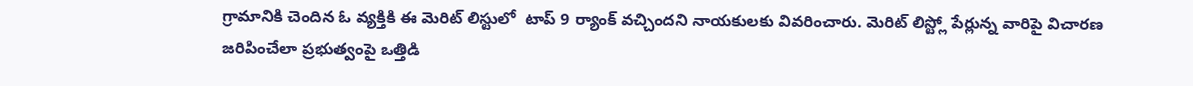గ్రామానికి చెందిన ఓ వ్యక్తికి ఈ మెరిట్ లిస్టులో  టాప్ 9 ర్యాంక్ వచ్చిందని నాయకులకు వివరించారు. మెరిట్ లిస్ట్లో పేర్లున్న వారిపై విచారణ జరిపించేలా ప్రభుత్వంపై ఒత్తిడి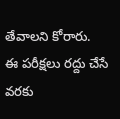తేవాలని కోరారు.  ఈ పరీక్షలు రద్దు చేసే వరకు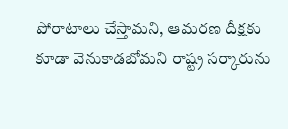పోరాటాలు చేస్తామని, ఆమరణ దీక్షకు కూడా వెనుకాడబోమని రాష్ట్ర సర్కారును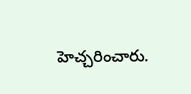హెచ్చరించారు.